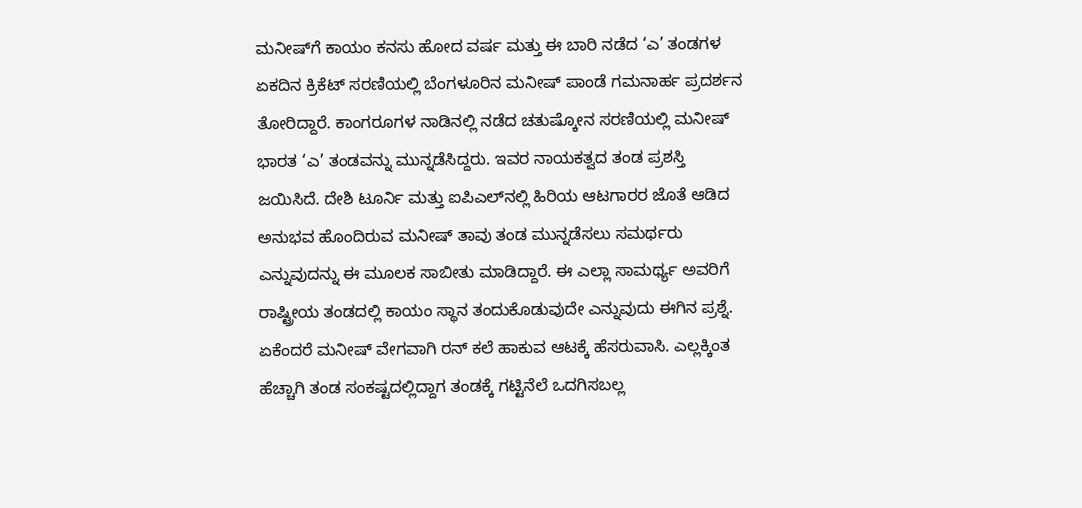ಮನೀಷ್‌ಗೆ ಕಾಯಂ ಕನಸು ಹೋದ ವರ್ಷ ಮತ್ತು ಈ ಬಾರಿ ನಡೆದ ‘ಎ’ ತಂಡಗಳ ಏಕದಿನ ಕ್ರಿಕೆಟ್‌ ಸರಣಿಯಲ್ಲಿ ಬೆಂಗಳೂರಿನ ಮನೀಷ್‌ ಪಾಂಡೆ ಗಮನಾರ್ಹ ಪ್ರದರ್ಶನ ತೋರಿದ್ದಾರೆ. ಕಾಂಗರೂಗಳ ನಾಡಿನಲ್ಲಿ ನಡೆದ ಚತುಷ್ಕೋನ ಸರಣಿಯಲ್ಲಿ ಮನೀಷ್‌ ಭಾರತ ‘ಎ’ ತಂಡವನ್ನು ಮುನ್ನಡೆಸಿದ್ದರು. ಇವರ ನಾಯಕತ್ವದ ತಂಡ ಪ್ರಶಸ್ತಿ ಜಯಿಸಿದೆ. ದೇಶಿ ಟೂರ್ನಿ ಮತ್ತು ಐಪಿಎಲ್‌ನಲ್ಲಿ ಹಿರಿಯ ಆಟಗಾರರ ಜೊತೆ ಆಡಿದ ಅನುಭವ ಹೊಂದಿರುವ ಮನೀಷ್‌ ತಾವು ತಂಡ ಮುನ್ನಡೆಸಲು ಸಮರ್ಥರು ಎನ್ನುವುದನ್ನು ಈ ಮೂಲಕ ಸಾಬೀತು ಮಾಡಿದ್ದಾರೆ. ಈ ಎಲ್ಲಾ ಸಾಮರ್ಥ್ಯ ಅವರಿಗೆ ರಾಷ್ಟ್ರೀಯ ತಂಡದಲ್ಲಿ ಕಾಯಂ ಸ್ಥಾನ ತಂದುಕೊಡುವುದೇ ಎನ್ನುವುದು ಈಗಿನ ಪ್ರಶ್ನೆ. ಏಕೆಂದರೆ ಮನೀಷ್ ವೇಗವಾಗಿ ರನ್ ಕಲೆ ಹಾಕುವ ಆಟಕ್ಕೆ ಹೆಸರುವಾಸಿ. ಎಲ್ಲಕ್ಕಿಂತ ಹೆಚ್ಚಾಗಿ ತಂಡ ಸಂಕಷ್ಟದಲ್ಲಿದ್ದಾಗ ತಂಡಕ್ಕೆ ಗಟ್ಟಿನೆಲೆ ಒದಗಿಸಬಲ್ಲ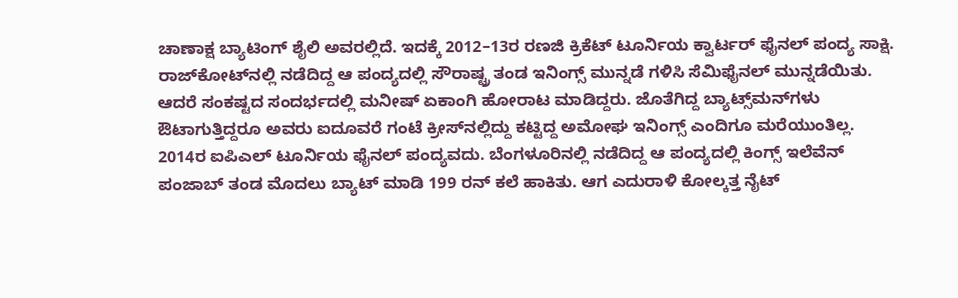ಚಾಣಾಕ್ಷ ಬ್ಯಾಟಿಂಗ್ ಶೈಲಿ ಅವರಲ್ಲಿದೆ. ಇದಕ್ಕೆ 2012–13ರ ರಣಜಿ ಕ್ರಿಕೆಟ್‌ ಟೂರ್ನಿಯ ಕ್ವಾರ್ಟರ್‌ ಫೈನಲ್ ಪಂದ್ಯ ಸಾಕ್ಷಿ. ರಾಜ್‌ಕೋಟ್‌ನಲ್ಲಿ ನಡೆದಿದ್ದ ಆ ಪಂದ್ಯದಲ್ಲಿ ಸೌರಾಷ್ಟ್ರ ತಂಡ ಇನಿಂಗ್ಸ್‌ ಮುನ್ನಡೆ ಗಳಿಸಿ ಸೆಮಿಫೈನಲ್‌ ಮುನ್ನಡೆಯಿತು. ಆದರೆ ಸಂಕಷ್ಟದ ಸಂದರ್ಭದಲ್ಲಿ ಮನೀಷ್ ಏಕಾಂಗಿ ಹೋರಾಟ ಮಾಡಿದ್ದರು. ಜೊತೆಗಿದ್ದ ಬ್ಯಾಟ್ಸ್‌ಮನ್‌ಗಳು ಔಟಾಗುತ್ತಿದ್ದರೂ ಅವರು ಐದೂವರೆ ಗಂಟೆ ಕ್ರೀಸ್‌ನಲ್ಲಿದ್ದು ಕಟ್ಟಿದ್ದ ಅಮೋಘ ಇನಿಂಗ್ಸ್‌ ಎಂದಿಗೂ ಮರೆಯುಂತಿಲ್ಲ. 2014ರ ಐಪಿಎಲ್‌ ಟೂರ್ನಿಯ ಫೈನಲ್‌ ಪಂದ್ಯವದು. ಬೆಂಗಳೂರಿನಲ್ಲಿ ನಡೆದಿದ್ದ ಆ ಪಂದ್ಯದಲ್ಲಿ ಕಿಂಗ್ಸ್‌ ಇಲೆವೆನ್‌ ಪಂಜಾಬ್ ತಂಡ ಮೊದಲು ಬ್ಯಾಟ್‌ ಮಾಡಿ 199 ರನ್ ಕಲೆ ಹಾಕಿತು. ಆಗ ಎದುರಾಳಿ ಕೋಲ್ಕತ್ತ ನೈಟ್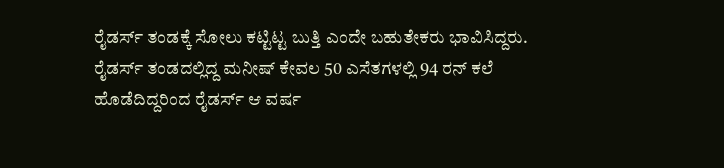ರೈಡರ್ಸ್ ತಂಡಕ್ಕೆ ಸೋಲು ಕಟ್ಟಿಟ್ಟ ಬುತ್ತಿ ಎಂದೇ ಬಹುತೇಕರು ಭಾವಿಸಿದ್ದರು. ರೈಡರ್ಸ್ ತಂಡದಲ್ಲಿದ್ದ ಮನೀಷ್‌ ಕೇವಲ 50 ಎಸೆತಗಳಲ್ಲಿ 94 ರನ್ ಕಲೆ ಹೊಡೆದಿದ್ದರಿಂದ ರೈಡರ್ಸ್‌ ಆ ವರ್ಷ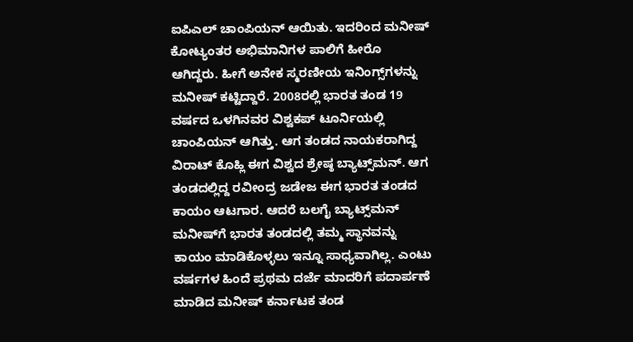ಐಪಿಎಲ್ ಚಾಂಪಿಯನ್ ಆಯಿತು. ಇದರಿಂದ ಮನೀಷ್ ಕೋಟ್ಯಂತರ ಅಭಿಮಾನಿಗಳ ಪಾಲಿಗೆ ಹೀರೊ ಆಗಿದ್ದರು. ಹೀಗೆ ಅನೇಕ ಸ್ಮರಣೀಯ ಇನಿಂಗ್ಸ್‌ಗಳನ್ನು ಮನೀಷ್‌ ಕಟ್ಟಿದ್ದಾರೆ. 2008ರಲ್ಲಿ ಭಾರತ ತಂಡ 19 ವರ್ಷದ ಒಳಗಿನವರ ವಿಶ್ವಕಪ್‌ ಟೂರ್ನಿಯಲ್ಲಿ ಚಾಂಪಿಯನ್‌ ಆಗಿತ್ತು. ಆಗ ತಂಡದ ನಾಯಕರಾಗಿದ್ದ ವಿರಾಟ್‌ ಕೊಹ್ಲಿ ಈಗ ವಿಶ್ವದ ಶ್ರೇಷ್ಠ ಬ್ಯಾಟ್ಸ್‌ಮನ್‌. ಆಗ ತಂಡದಲ್ಲಿದ್ದ ರವೀಂದ್ರ ಜಡೇಜ ಈಗ ಭಾರತ ತಂಡದ ಕಾಯಂ ಆಟಗಾರ. ಆದರೆ ಬಲಗೈ ಬ್ಯಾಟ್ಸ್‌ಮನ್‌ ಮನೀಷ್‌ಗೆ ಭಾರತ ತಂಡದಲ್ಲಿ ತಮ್ಮ ಸ್ಥಾನವನ್ನು ಕಾಯಂ ಮಾಡಿಕೊಳ್ಳಲು ಇನ್ನೂ ಸಾಧ್ಯವಾಗಿಲ್ಲ. ಎಂಟು ವರ್ಷಗಳ ಹಿಂದೆ ಪ್ರಥಮ ದರ್ಜೆ ಮಾದರಿಗೆ ಪದಾರ್ಪಣೆ ಮಾಡಿದ ಮನೀಷ್‌ ಕರ್ನಾಟಕ ತಂಡ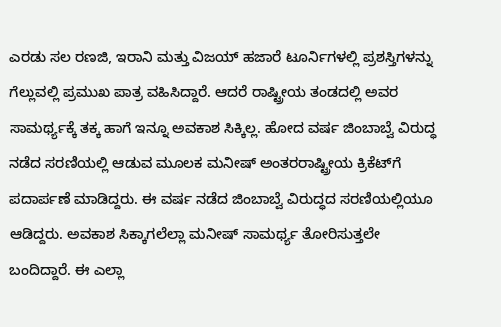ಎರಡು ಸಲ ರಣಜಿ, ಇರಾನಿ ಮತ್ತು ವಿಜಯ್‌ ಹಜಾರೆ ಟೂರ್ನಿಗಳಲ್ಲಿ ಪ್ರಶಸ್ತಿಗಳನ್ನು ಗೆಲ್ಲುವಲ್ಲಿ ಪ್ರಮುಖ ಪಾತ್ರ ವಹಿಸಿದ್ದಾರೆ. ಆದರೆ ರಾಷ್ಟ್ರೀಯ ತಂಡದಲ್ಲಿ ಅವರ ಸಾಮರ್ಥ್ಯಕ್ಕೆ ತಕ್ಕ ಹಾಗೆ ಇನ್ನೂ ಅವಕಾಶ ಸಿಕ್ಕಿಲ್ಲ. ಹೋದ ವರ್ಷ ಜಿಂಬಾಬ್ವೆ ವಿರುದ್ಧ ನಡೆದ ಸರಣಿಯಲ್ಲಿ ಆಡುವ ಮೂಲಕ ಮನೀಷ್‌ ಅಂತರರಾಷ್ಟ್ರೀಯ ಕ್ರಿಕೆಟ್‌ಗೆ ಪದಾರ್ಪಣೆ ಮಾಡಿದ್ದರು. ಈ ವರ್ಷ ನಡೆದ ಜಿಂಬಾಬ್ವೆ ವಿರುದ್ಧದ ಸರಣಿಯಲ್ಲಿಯೂ ಆಡಿದ್ದರು. ಅವಕಾಶ ಸಿಕ್ಕಾಗಲೆಲ್ಲಾ ಮನೀಷ್‌ ಸಾಮರ್ಥ್ಯ ತೋರಿಸುತ್ತಲೇ ಬಂದಿದ್ದಾರೆ. ಈ ಎಲ್ಲಾ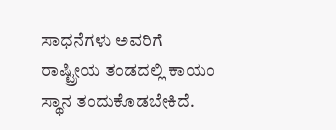ಸಾಧನೆಗಳು ಅವರಿಗೆ ರಾಷ್ಟ್ರೀಯ ತಂಡದಲ್ಲಿ ಕಾಯಂ ಸ್ಥಾನ ತಂದುಕೊಡಬೇಕಿದೆ.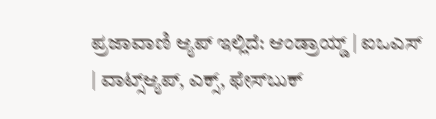ಪ್ರಜಾವಾಣಿ ಆ್ಯಪ್ ಇಲ್ಲಿದೆ: ಆಂಡ್ರಾಯ್ಡ್ | ಐಒಎಸ್ | ವಾಟ್ಸ್ಆ್ಯಪ್, ಎಕ್ಸ್, ಫೇಸ್‌ಬುಕ್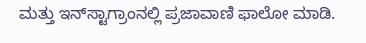ಮತ್ತು ಇನ್‌ಸ್ಟಾಗ್ರಾಂನಲ್ಲಿ ಪ್ರಜಾವಾಣಿ ಫಾಲೋ ಮಾಡಿ.